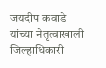जयदीप कवाडे यांच्या नेतृत्वाखाली जिल्हाधिकारी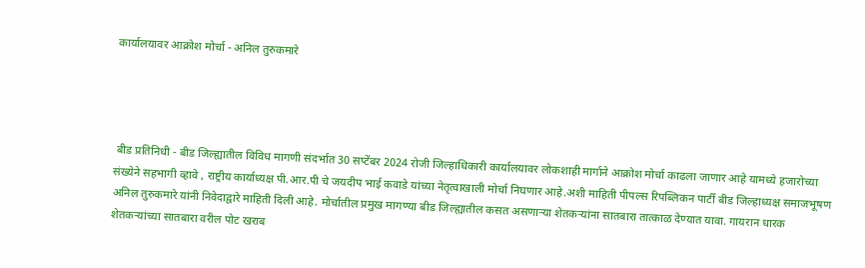कार्यालयावर आक्रोश मोर्चा - अनिल तुरुकमारे




 बीड प्रतिनिधी - बीड जिल्ह्यातील विविध मागणी संदर्भात 30 सप्टेंबर 2024 रोजी जिल्हाधिकारी कार्यालयावर लोकशाही मार्गाने आक्रोश मोर्चा काढला जाणार आहे यामध्ये हजारोच्या संख्येने सहभागी व्हावे , राष्ट्रीय कार्याध्यक्ष पी.आर.पी चे जयदीप भाई कवाडे यांच्या नेतृत्वाखाली मोर्चा निघणार आहे.अशी माहिती पीपल्स रिपब्लिकन पार्टी बीड जिल्हाध्यक्ष समाजभूषण अनिल तुरुकमारे यांनी निवेदाद्वारे माहिती दिली आहे. मोर्चातील प्रमुख मागण्या बीड जिल्ह्यातील कसत असणाऱ्या शेतकऱ्यांना सातबारा तात्काळ देण्यात यावा. गायरान धारक शेतकऱ्यांच्या सातबारा वरील पोट खराब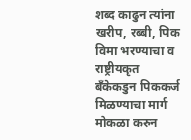शब्द काढुन त्यांना खरीप, रब्बी, पिक विमा भरण्याचा व राष्ट्रीयकृत बँकेकडुन पिककर्ज मिळण्याचा मार्ग मोकळा करुन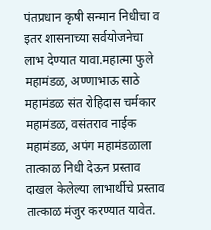पंतप्रधान कृषी सन्मान निधीचा व इतर शासनाच्या सर्वयोजनेचा लाभ देण्यात यावा.महात्मा फुले महामंडळ, अण्णाभाऊ साठे महामंडळ संत रोहिदास चर्मकार महामंडळ, वसंतराव नाईक महामंडळ, अपंग महामंडळाला तात्काळ निधी देऊन प्रस्ताव दाखल केलेल्या लाभार्थीचे प्रस्ताव तात्काळ मंजुर करण्यात यावेत.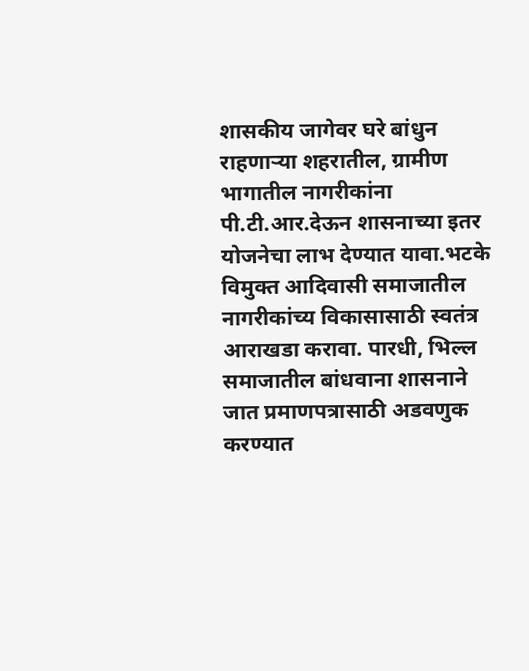शासकीय जागेवर घरे बांधुन राहणाऱ्या शहरातील, ग्रामीण भागातील नागरीकांना पी.टी.आर.देऊन शासनाच्या इतर योजनेचा लाभ देण्यात यावा.भटके विमुक्त आदिवासी समाजातील नागरीकांच्य विकासासाठी स्वतंत्र आराखडा करावा. पारधी, भिल्ल समाजातील बांधवाना शासनाने जात प्रमाणपत्रासाठी अडवणुक करण्यात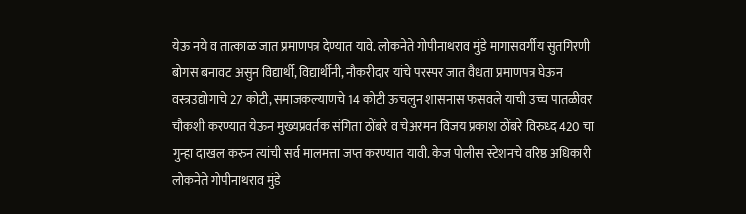येऊ नये व तात्काळ जात प्रमाणपत्र देण्यात यावे. लोकनेते गोपीनाथराव मुंडे मागासवर्गीय सुतगिरणी बोगस बनावट असुन विद्यार्थी, विद्यार्थीनी, नौकरीदार यांचे परस्पर जात वैधता प्रमाणपत्र घेऊन वस्त्रउद्योगाचे 27 कोटी, समाजकल्याणचे 14 कोटी ऊचलुन शासनास फसवले याची उच्च पातळीवर चौकशी करण्यात येऊन मुख्यप्रवर्तक संगिता ठोंबरे व चेअरमन विजय प्रकाश ठोंबरे विरुध्द 420 चा गुन्हा दाखल करुन त्यांची सर्व मालमत्ता जप्त करण्यात यावी. केज पोलीस स्टेशनचे वरिष्ठ अधिकारी लोकनेते गोपीनाथराव मुंडे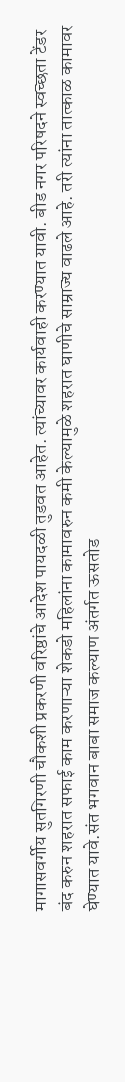मागासवर्गीय सुतगिरणी चौकशी प्रकरणी वरिष्ठांचे आदेश पायदळी तुडवत आहेत. त्यांच्यावर कार्यवाही करण्यात यावी. बीड नगर परिषदने स्वच्छता टेंडर बंद करुन शहरात सफाई काम करणाऱ्या शेकडो महिलांना कामावरुन कमी केल्यामुळे शहरात घाणीचे साम्राज्य वाढले आहे. तरी त्यांना तात्काळ कामावर घेण्यात यावे.संत भगवान बाबा समाज कल्याण अंतर्गत ऊसतोड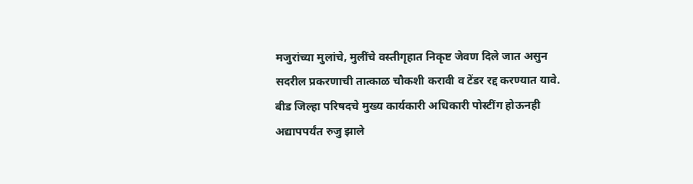मजुरांच्या मुलांचे, मुलींचे वस्तीगृहात निकृष्ट जेवण दिले जात असुन सदरील प्रकरणाची तात्काळ चौकशी करावी व टेंडर रद्द करण्यात यावे. बीड जिल्हा परिषदचे मुख्य कार्यकारी अधिकारी पोस्टींग होऊनही अद्यापपर्यंत रुजु झाले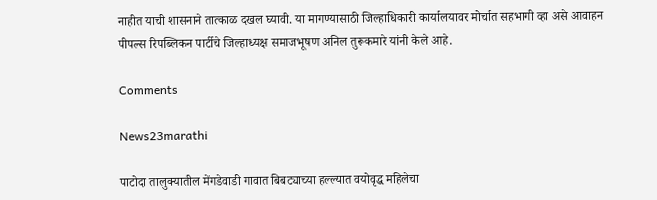नाहीत याची शासनाने तात्काळ दखल घ्यावी. या मागण्यासाठी जिल्हाधिकारी कार्यालयावर मोर्चात सहभागी व्हा असे आवाहन पीपल्स रिपब्लिकन पार्टीचे जिल्हाध्यक्ष समाजभूषण अनिल तुरूकमारे यांनी केले आहे.

Comments

News23marathi

पाटोदा तालुक्यातील मेंगडेवाडी गावात बिबट्याच्या हल्ल्यात वयोवृद्ध महिलेचा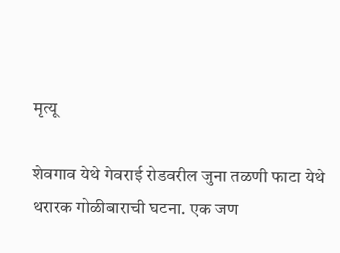मृत्यू

शेवगाव येथे गेवराई रोडवरील जुना तळणी फाटा येथे थरारक गोळीबाराची घटना. एक जण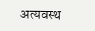अत्यवस्थ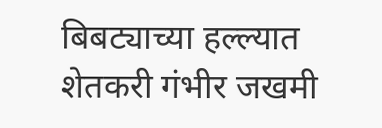बिबट्याच्या हल्ल्यात शेतकरी गंभीर जखमी